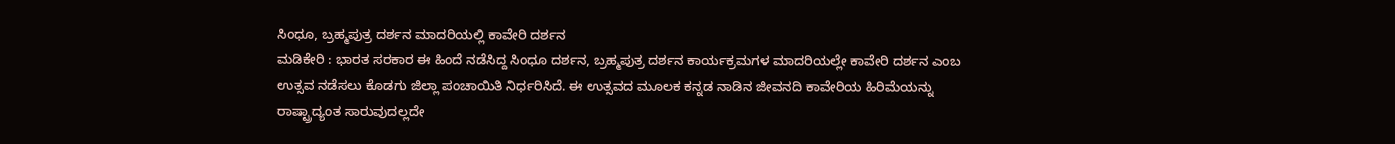ಸಿಂಧೂ, ಬ್ರಹ್ಮಪುತ್ರ ದರ್ಶನ ಮಾದರಿಯಲ್ಲಿ ಕಾವೇರಿ ದರ್ಶನ
ಮಡಿಕೇರಿ : ಭಾರತ ಸರಕಾರ ಈ ಹಿಂದೆ ನಡೆಸಿದ್ದ ಸಿಂಧೂ ದರ್ಶನ, ಬ್ರಹ್ಮಪುತ್ರ ದರ್ಶನ ಕಾರ್ಯಕ್ರಮಗಳ ಮಾದರಿಯಲ್ಲೇ ಕಾವೇರಿ ದರ್ಶನ ಎಂಬ ಉತ್ಸವ ನಡೆಸಲು ಕೊಡಗು ಜಿಲ್ಲಾ ಪಂಚಾಯಿತಿ ನಿರ್ಧರಿಸಿದೆ. ಈ ಉತ್ಸವದ ಮೂಲಕ ಕನ್ನಡ ನಾಡಿನ ಜೀವನದಿ ಕಾವೇರಿಯ ಹಿರಿಮೆಯನ್ನು ರಾಷ್ಟ್ರಾದ್ಯಂತ ಸಾರುವುದಲ್ಲದೇ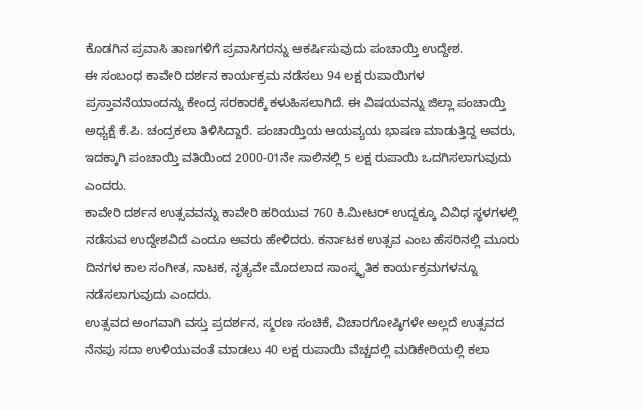ಕೊಡಗಿನ ಪ್ರವಾಸಿ ತಾಣಗಳಿಗೆ ಪ್ರವಾಸಿಗರನ್ನು ಆಕರ್ಷಿಸುವುದು ಪಂಚಾಯ್ತಿ ಉದ್ದೇಶ.
ಈ ಸಂಬಂಧ ಕಾವೇರಿ ದರ್ಶನ ಕಾರ್ಯಕ್ರಮ ನಡೆಸಲು 94 ಲಕ್ಷ ರುಪಾಯಿಗಳ ಪ್ರಸ್ತಾವನೆಯಾಂದನ್ನು ಕೇಂದ್ರ ಸರಕಾರಕ್ಕೆ ಕಳುಹಿಸಲಾಗಿದೆ. ಈ ವಿಷಯವನ್ನು ಜಿಲ್ಲಾ ಪಂಚಾಯ್ತಿ ಅಧ್ಯಕ್ಷೆ ಕೆ.ಪಿ. ಚಂದ್ರಕಲಾ ತಿಳಿಸಿದ್ದಾರೆ. ಪಂಚಾಯ್ತಿಯ ಆಯವ್ಯಯ ಭಾಷಣ ಮಾಡುತ್ತಿದ್ದ ಅವರು, ಇದಕ್ಕಾಗಿ ಪಂಚಾಯ್ತಿ ವತಿಯಿಂದ 2000-01ನೇ ಸಾಲಿನಲ್ಲಿ 5 ಲಕ್ಷ ರುಪಾಯಿ ಒದಗಿಸಲಾಗುವುದು ಎಂದರು.
ಕಾವೇರಿ ದರ್ಶನ ಉತ್ಸವವನ್ನು ಕಾವೇರಿ ಹರಿಯುವ 760 ಕಿ.ಮೀಟರ್ ಉದ್ದಕ್ಕೂ ವಿವಿಧ ಸ್ಥಳಗಳಲ್ಲಿ ನಡೆಸುವ ಉದ್ದೇಶವಿದೆ ಎಂದೂ ಅವರು ಹೇಳಿದರು. ಕರ್ನಾಟಕ ಉತ್ಸವ ಎಂಬ ಹೆಸರಿನಲ್ಲಿ ಮೂರು ದಿನಗಳ ಕಾಲ ಸಂಗೀತ, ನಾಟಕ, ನೃತ್ಯವೇ ಮೊದಲಾದ ಸಾಂಸ್ಕೃತಿಕ ಕಾರ್ಯಕ್ರಮಗಳನ್ನೂ ನಡೆಸಲಾಗುವುದು ಎಂದರು.
ಉತ್ಸವದ ಅಂಗವಾಗಿ ವಸ್ತು ಪ್ರದರ್ಶನ, ಸ್ಮರಣ ಸಂಚಿಕೆ, ವಿಚಾರಗೋಷ್ಠಿಗಳೇ ಅಲ್ಲದೆ ಉತ್ಸವದ ನೆನಪು ಸದಾ ಉಳಿಯುವಂತೆ ಮಾಡಲು 40 ಲಕ್ಷ ರುಪಾಯಿ ವೆಚ್ಚದಲ್ಲಿ ಮಡಿಕೇರಿಯಲ್ಲಿ ಕಲಾ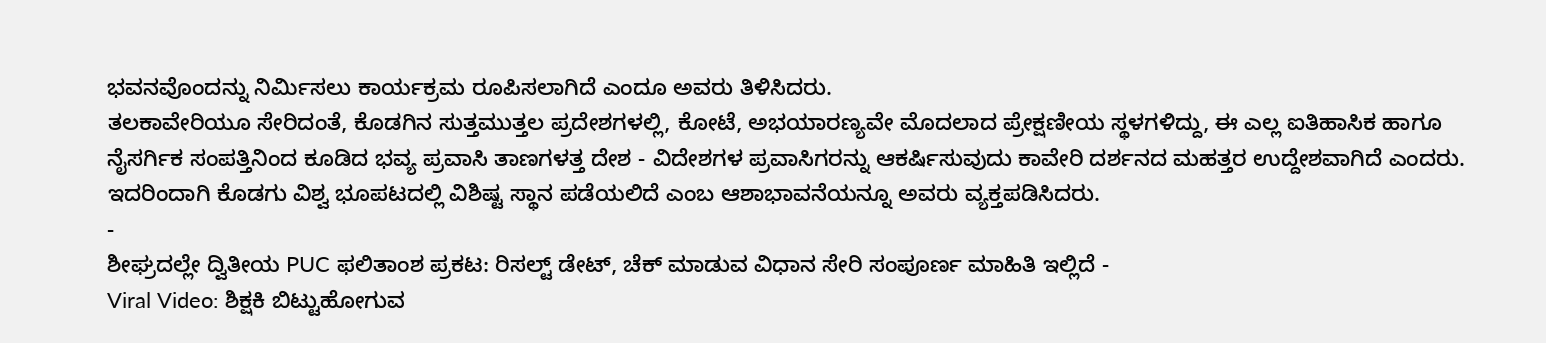ಭವನವೊಂದನ್ನು ನಿರ್ಮಿಸಲು ಕಾರ್ಯಕ್ರಮ ರೂಪಿಸಲಾಗಿದೆ ಎಂದೂ ಅವರು ತಿಳಿಸಿದರು.
ತಲಕಾವೇರಿಯೂ ಸೇರಿದಂತೆ, ಕೊಡಗಿನ ಸುತ್ತಮುತ್ತಲ ಪ್ರದೇಶಗಳಲ್ಲಿ, ಕೋಟೆ, ಅಭಯಾರಣ್ಯವೇ ಮೊದಲಾದ ಪ್ರೇಕ್ಷಣೀಯ ಸ್ಥಳಗಳಿದ್ದು, ಈ ಎಲ್ಲ ಐತಿಹಾಸಿಕ ಹಾಗೂ ನೈಸರ್ಗಿಕ ಸಂಪತ್ತಿನಿಂದ ಕೂಡಿದ ಭವ್ಯ ಪ್ರವಾಸಿ ತಾಣಗಳತ್ತ ದೇಶ - ವಿದೇಶಗಳ ಪ್ರವಾಸಿಗರನ್ನು ಆಕರ್ಷಿಸುವುದು ಕಾವೇರಿ ದರ್ಶನದ ಮಹತ್ತರ ಉದ್ದೇಶವಾಗಿದೆ ಎಂದರು. ಇದರಿಂದಾಗಿ ಕೊಡಗು ವಿಶ್ವ ಭೂಪಟದಲ್ಲಿ ವಿಶಿಷ್ಟ ಸ್ಥಾನ ಪಡೆಯಲಿದೆ ಎಂಬ ಆಶಾಭಾವನೆಯನ್ನೂ ಅವರು ವ್ಯಕ್ತಪಡಿಸಿದರು.
-
ಶೀಘ್ರದಲ್ಲೇ ದ್ವಿತೀಯ PUC ಫಲಿತಾಂಶ ಪ್ರಕಟ: ರಿಸಲ್ಟ್ ಡೇಟ್, ಚೆಕ್ ಮಾಡುವ ವಿಧಾನ ಸೇರಿ ಸಂಪೂರ್ಣ ಮಾಹಿತಿ ಇಲ್ಲಿದೆ -
Viral Video: ಶಿಕ್ಷಕಿ ಬಿಟ್ಟುಹೋಗುವ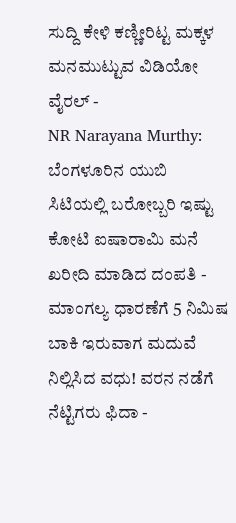ಸುದ್ದಿ ಕೇಳಿ ಕಣ್ಣೀರಿಟ್ಟ ಮಕ್ಕಳ ಮನಮುಟ್ಟುವ ವಿಡಿಯೋ ವೈರಲ್ -
NR Narayana Murthy: ಬೆಂಗಳೂರಿನ ಯುಬಿ ಸಿಟಿಯಲ್ಲಿ ಬರೋಬ್ಬರಿ ಇಷ್ಟು ಕೋಟಿ ಐಷಾರಾಮಿ ಮನೆ ಖರೀದಿ ಮಾಡಿದ ದಂಪತಿ -
ಮಾಂಗಲ್ಯ ಧಾರಣೆಗೆ 5 ನಿಮಿಷ ಬಾಕಿ ಇರುವಾಗ ಮದುವೆ ನಿಲ್ಲಿಸಿದ ವಧು! ವರನ ನಡೆಗೆ ನೆಟ್ಟಿಗರು ಫಿದಾ -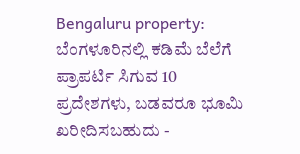Bengaluru property: ಬೆಂಗಳೂರಿನಲ್ಲಿ ಕಡಿಮೆ ಬೆಲೆಗೆ ಪ್ರಾಪರ್ಟಿ ಸಿಗುವ 10 ಪ್ರದೇಶಗಳು, ಬಡವರೂ ಭೂಮಿ ಖರೀದಿಸಬಹುದು -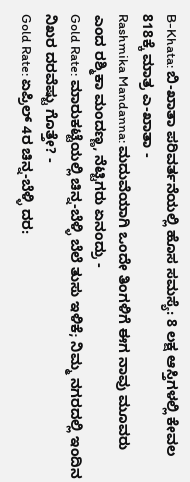B-Khata: ಬಿ-ಖಾತಾ ಪರಿವರ್ತನೆಯಲ್ಲಿ ಹೊಸ ಸಮಸ್ಯೆ: 8 ಲಕ್ಷ ಆಸ್ತಿಗಳಲ್ಲಿ ಕೇವಲ 818ಕ್ಕೆ ಮಾತ್ರ ಎ-ಖಾತಾ -
Rashmika Mandanna: ಮದುವೆಯಾಗಿ ಒಂದೇ ತಿಂಗಳಿಗೆ ಈಗ ನಾವು ಮೂವರು ಎಂದ ರಶ್ಮಿಕಾ ಮಂದಣ್ಣ, ನೆಟ್ಟಿಗರು ಏನಂದ್ರು -
Gold Rate: ಮಾರುಕಟ್ಟೆಯಲ್ಲಿ ಚಿನ್ನ-ಬೆಳ್ಳಿ ಬೆಲೆ ತುಸು ಇಳಿಕೆ; ನಿಮ್ಮ ನಗರದಲ್ಲಿ ಇಂದಿನ ನಿಖರ ದರವೆಷ್ಟು ಗೊತ್ತೇ? -
Gold Rate: ಏಪ್ರಿಲ್ 4ರ ಚಿನ್ನ-ಬೆಳ್ಳಿ ದರ: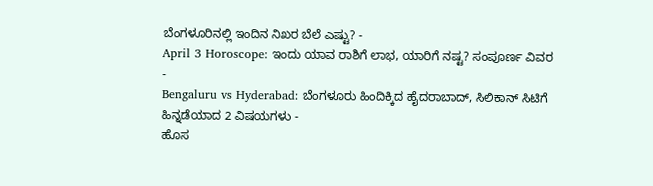ಬೆಂಗಳೂರಿನಲ್ಲಿ ಇಂದಿನ ನಿಖರ ಬೆಲೆ ಎಷ್ಟು? -
April 3 Horoscope: ಇಂದು ಯಾವ ರಾಶಿಗೆ ಲಾಭ, ಯಾರಿಗೆ ನಷ್ಟ? ಸಂಪೂರ್ಣ ವಿವರ -
Bengaluru vs Hyderabad: ಬೆಂಗಳೂರು ಹಿಂದಿಕ್ಕಿದ ಹೈದರಾಬಾದ್, ಸಿಲಿಕಾನ್ ಸಿಟಿಗೆ ಹಿನ್ನಡೆಯಾದ 2 ವಿಷಯಗಳು -
ಹೊಸ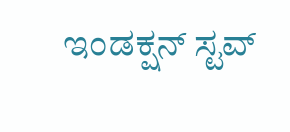ಇಂಡಕ್ಷನ್ ಸ್ಟವ್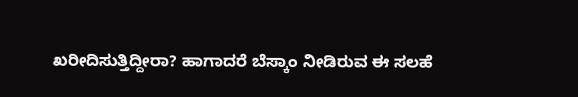ಖರೀದಿಸುತ್ತಿದ್ದೀರಾ? ಹಾಗಾದರೆ ಬೆಸ್ಕಾಂ ನೀಡಿರುವ ಈ ಸಲಹೆ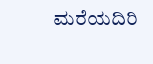ಮರೆಯದಿರಿ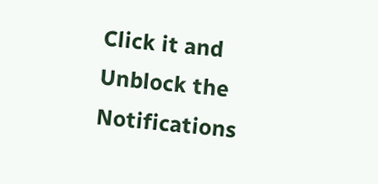Click it and Unblock the Notifications